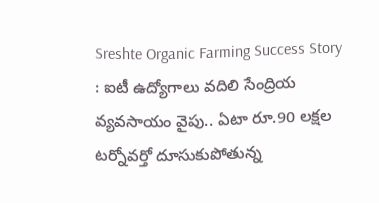Sreshte Organic Farming Success Story : ఐటీ ఉద్యోగాలు వదిలి సేంద్రియ వ్యవసాయం వైపు.. ఏటా రూ.90 లక్షల టర్నోవర్తో దూసుకుపోతున్న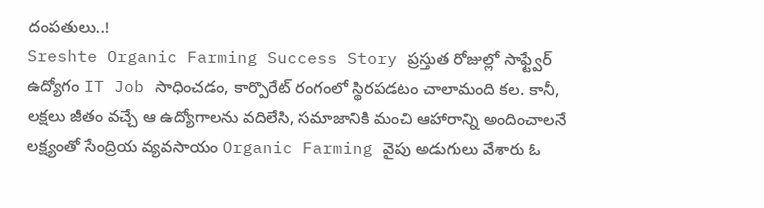దంపతులు..!
Sreshte Organic Farming Success Story ప్రస్తుత రోజుల్లో సాఫ్ట్వేర్ ఉద్యోగం IT Job సాధించడం, కార్పొరేట్ రంగంలో స్థిరపడటం చాలామంది కల. కానీ, లక్షలు జీతం వచ్చే ఆ ఉద్యోగాలను వదిలేసి, సమాజానికి మంచి ఆహారాన్ని అందించాలనే లక్ష్యంతో సేంద్రియ వ్యవసాయం Organic Farming వైపు అడుగులు వేశారు ఓ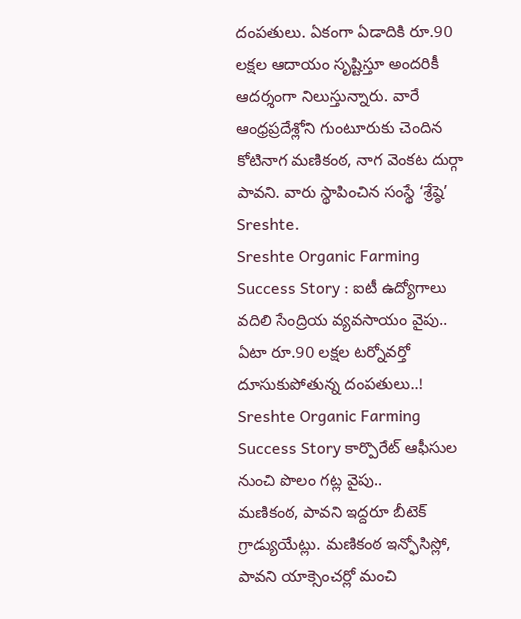దంపతులు. ఏకంగా ఏడాదికి రూ.90 లక్షల ఆదాయం సృష్టిస్తూ అందరికీ ఆదర్శంగా నిలుస్తున్నారు. వారే ఆంధ్రప్రదేశ్లోని గుంటూరుకు చెందిన కోటినాగ మణికంఠ, నాగ వెంకట దుర్గా పావని. వారు స్థాపించిన సంస్థే ‘శ్రేష్ఠె’ Sreshte.
Sreshte Organic Farming Success Story : ఐటీ ఉద్యోగాలు వదిలి సేంద్రియ వ్యవసాయం వైపు.. ఏటా రూ.90 లక్షల టర్నోవర్తో దూసుకుపోతున్న దంపతులు..!
Sreshte Organic Farming Success Story కార్పొరేట్ ఆఫీసుల నుంచి పొలం గట్ల వైపు..
మణికంఠ, పావని ఇద్దరూ బీటెక్ గ్రాడ్యుయేట్లు. మణికంఠ ఇన్ఫోసిస్లో, పావని యాక్సెంచర్లో మంచి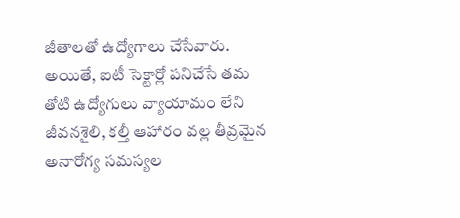జీతాలతో ఉద్యోగాలు చేసేవారు. అయితే, ఐటీ సెక్టార్లో పనిచేసే తమ తోటి ఉద్యోగులు వ్యాయామం లేని జీవనశైలి, కల్తీ ఆహారం వల్ల తీవ్రమైన అనారోగ్య సమస్యల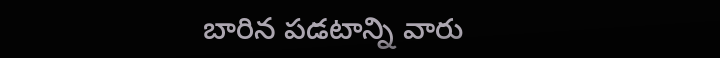బారిన పడటాన్ని వారు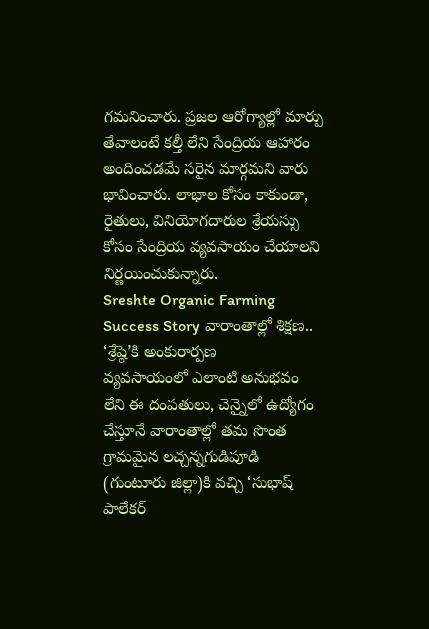గమనించారు. ప్రజల ఆరోగ్యాల్లో మార్పు తేవాలంటే కల్తీ లేని సేంద్రియ ఆహారం అందించడమే సరైన మార్గమని వారు భావించారు. లాభాల కోసం కాకుండా, రైతులు, వినియోగదారుల శ్రేయస్సు కోసం సేంద్రియ వ్యవసాయం చేయాలని నిర్ణయించుకున్నారు.
Sreshte Organic Farming Success Story వారాంతాల్లో శిక్షణ.. ‘శ్రేష్ఠె’కి అంకురార్పణ
వ్యవసాయంలో ఎలాంటి అనుభవం లేని ఈ దంపతులు, చెన్నైలో ఉద్యోగం చేస్తూనే వారాంతాల్లో తమ సొంత గ్రామమైన లచ్చన్నగుడిపూడి (గుంటూరు జిల్లా)కి వచ్చి ‘సుభాష్ పాలేకర్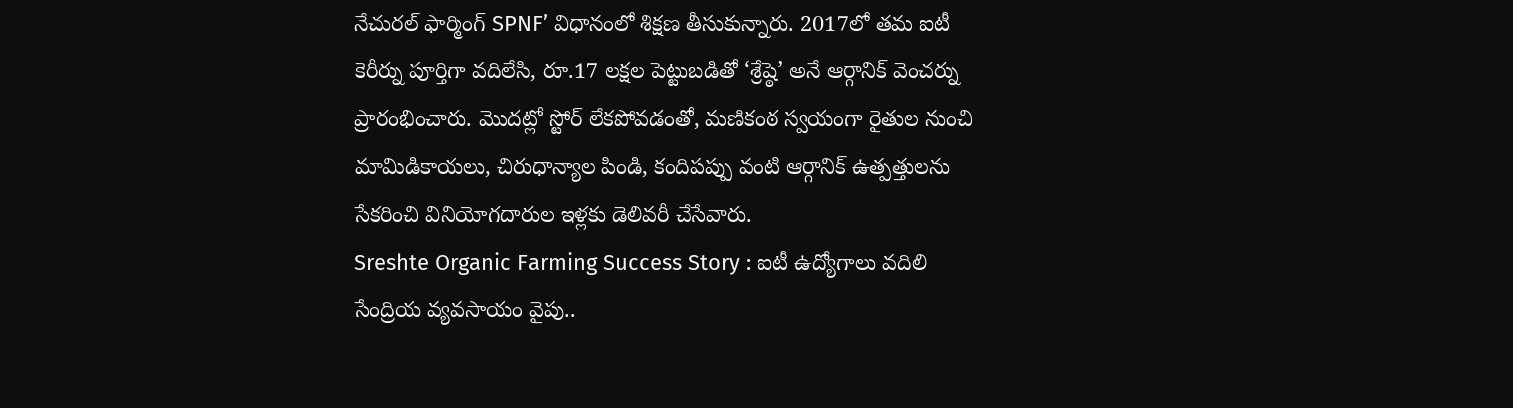నేచురల్ ఫార్మింగ్ SPNF’ విధానంలో శిక్షణ తీసుకున్నారు. 2017లో తమ ఐటీ కెరీర్ను పూర్తిగా వదిలేసి, రూ.17 లక్షల పెట్టుబడితో ‘శ్రేష్ఠె’ అనే ఆర్గానిక్ వెంచర్ను ప్రారంభించారు. మొదట్లో స్టోర్ లేకపోవడంతో, మణికంఠ స్వయంగా రైతుల నుంచి మామిడికాయలు, చిరుధాన్యాల పిండి, కందిపప్పు వంటి ఆర్గానిక్ ఉత్పత్తులను సేకరించి వినియోగదారుల ఇళ్లకు డెలివరీ చేసేవారు.
Sreshte Organic Farming Success Story : ఐటీ ఉద్యోగాలు వదిలి సేంద్రియ వ్యవసాయం వైపు..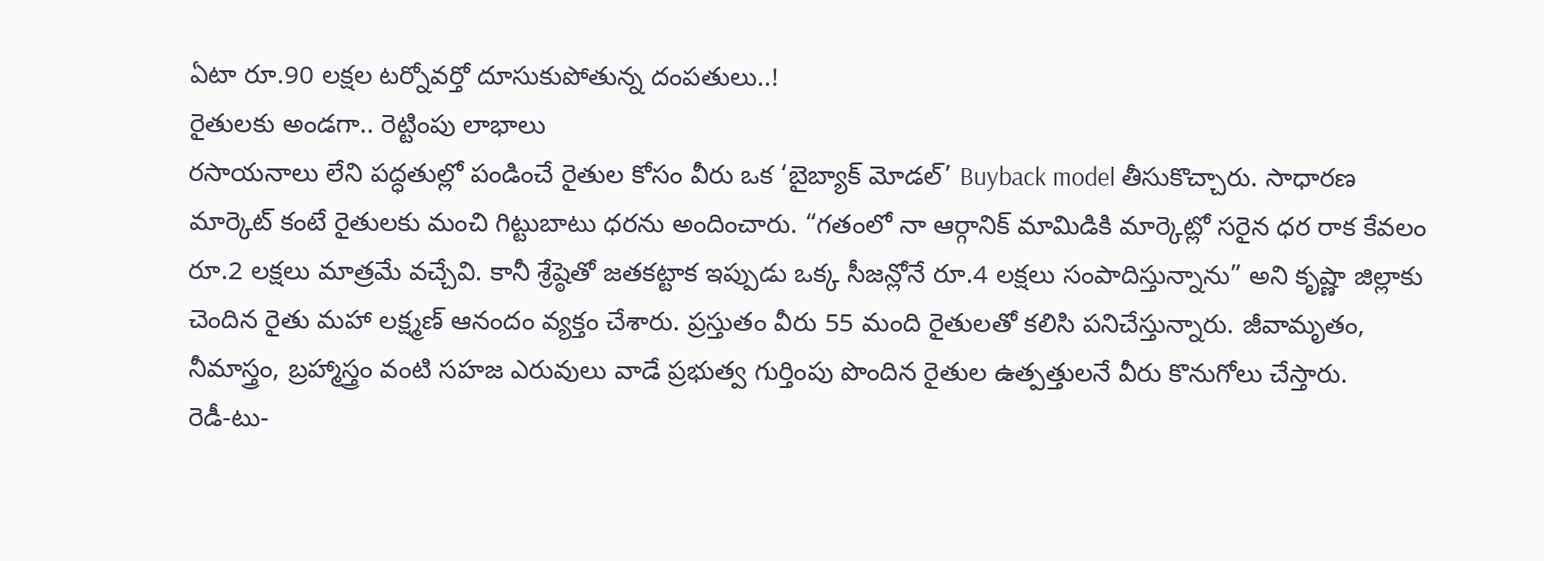ఏటా రూ.90 లక్షల టర్నోవర్తో దూసుకుపోతున్న దంపతులు..!
రైతులకు అండగా.. రెట్టింపు లాభాలు
రసాయనాలు లేని పద్ధతుల్లో పండించే రైతుల కోసం వీరు ఒక ‘బైబ్యాక్ మోడల్’ Buyback model తీసుకొచ్చారు. సాధారణ మార్కెట్ కంటే రైతులకు మంచి గిట్టుబాటు ధరను అందించారు. “గతంలో నా ఆర్గానిక్ మామిడికి మార్కెట్లో సరైన ధర రాక కేవలం రూ.2 లక్షలు మాత్రమే వచ్చేవి. కానీ శ్రేష్ఠెతో జతకట్టాక ఇప్పుడు ఒక్క సీజన్లోనే రూ.4 లక్షలు సంపాదిస్తున్నాను” అని కృష్ణా జిల్లాకు చెందిన రైతు మహా లక్ష్మణ్ ఆనందం వ్యక్తం చేశారు. ప్రస్తుతం వీరు 55 మంది రైతులతో కలిసి పనిచేస్తున్నారు. జీవామృతం, నీమాస్త్రం, బ్రహ్మాస్త్రం వంటి సహజ ఎరువులు వాడే ప్రభుత్వ గుర్తింపు పొందిన రైతుల ఉత్పత్తులనే వీరు కొనుగోలు చేస్తారు.
రెడీ-టు-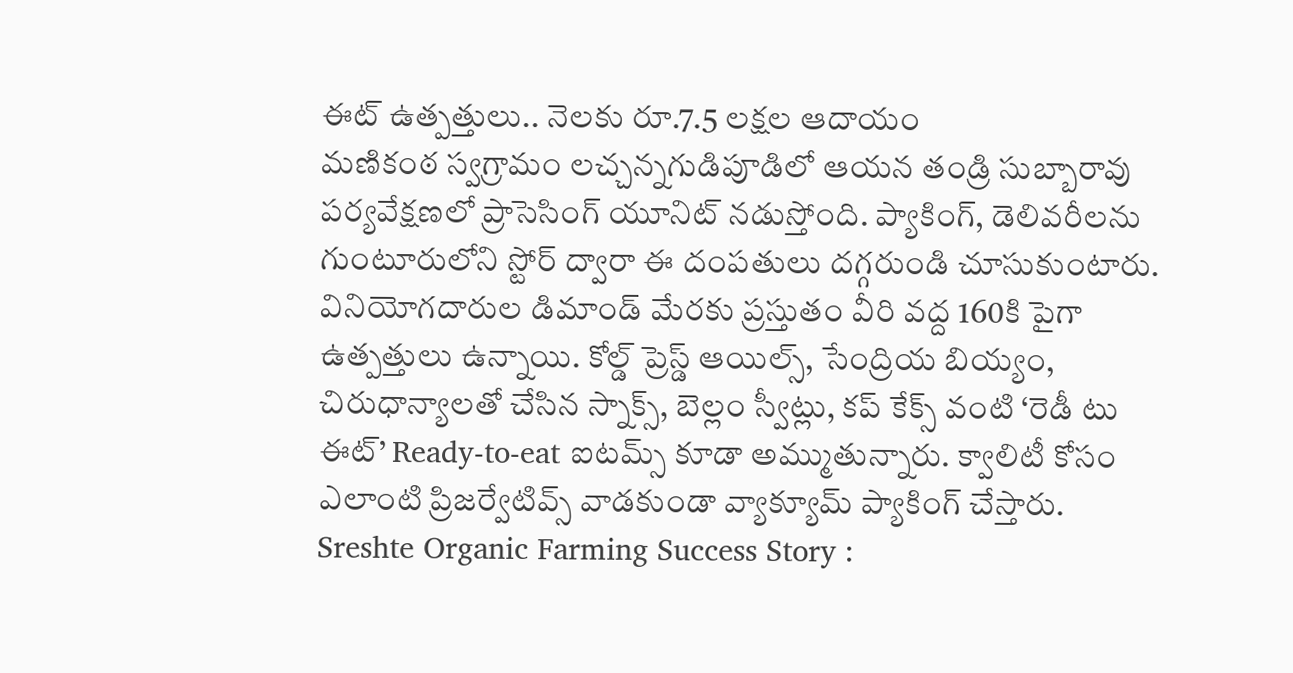ఈట్ ఉత్పత్తులు.. నెలకు రూ.7.5 లక్షల ఆదాయం
మణికంఠ స్వగ్రామం లచ్చన్నగుడిపూడిలో ఆయన తండ్రి సుబ్బారావు పర్యవేక్షణలో ప్రాసెసింగ్ యూనిట్ నడుస్తోంది. ప్యాకింగ్, డెలివరీలను గుంటూరులోని స్టోర్ ద్వారా ఈ దంపతులు దగ్గరుండి చూసుకుంటారు. వినియోగదారుల డిమాండ్ మేరకు ప్రస్తుతం వీరి వద్ద 160కి పైగా ఉత్పత్తులు ఉన్నాయి. కోల్డ్ ప్రెస్డ్ ఆయిల్స్, సేంద్రియ బియ్యం, చిరుధాన్యాలతో చేసిన స్నాక్స్, బెల్లం స్వీట్లు, కప్ కేక్స్ వంటి ‘రెడీ టు ఈట్’ Ready-to-eat ఐటమ్స్ కూడా అమ్ముతున్నారు. క్వాలిటీ కోసం ఎలాంటి ప్రిజర్వేటివ్స్ వాడకుండా వ్యాక్యూమ్ ప్యాకింగ్ చేస్తారు.
Sreshte Organic Farming Success Story :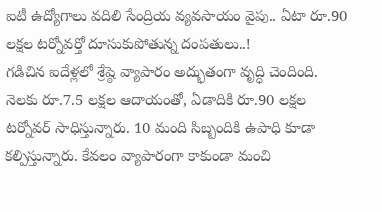ఐటీ ఉద్యోగాలు వదిలి సేంద్రియ వ్యవసాయం వైపు.. ఏటా రూ.90 లక్షల టర్నోవర్తో దూసుకుపోతున్న దంపతులు..!
గడిచిన ఐదేళ్లలో శ్రేష్ఠె వ్యాపారం అద్భుతంగా వృద్ధి చెందింది. నెలకు రూ.7.5 లక్షల ఆదాయంతో, ఏడాదికి రూ.90 లక్షల టర్నోవర్ సాధిస్తున్నారు. 10 మంది సిబ్బందికి ఉపాధి కూడా కల్పిస్తున్నారు. కేవలం వ్యాపారంగా కాకుండా మంచి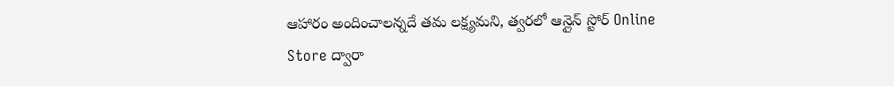ఆహారం అందించాలన్నదే తమ లక్ష్యమని, త్వరలో ఆన్లైన్ స్టోర్ Online Store ద్వారా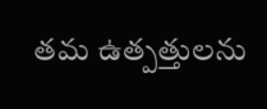తమ ఉత్పత్తులను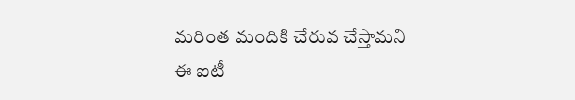మరింత మందికి చేరువ చేస్తామని ఈ ఐటీ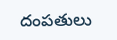దంపతులు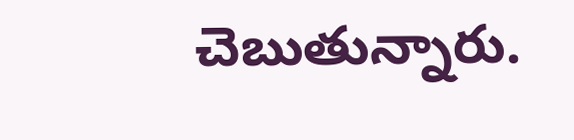చెబుతున్నారు.